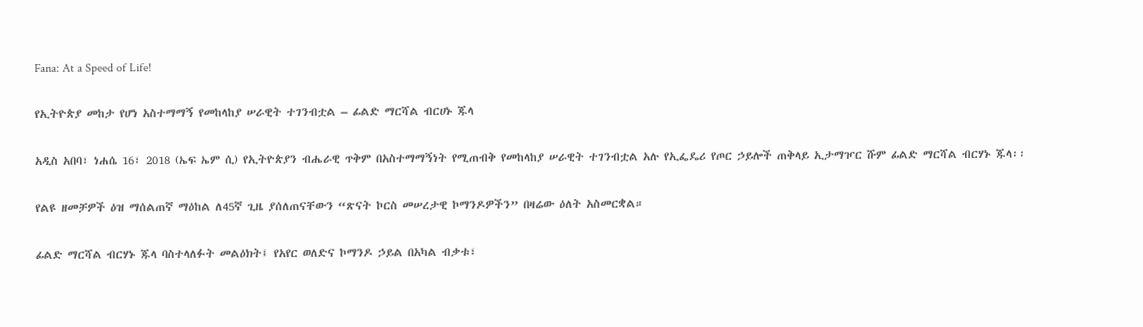Fana: At a Speed of Life!

የኢትዮጵያ መከታ የሆነ አስተማማኝ የመከላከያ ሠራዊት ተገንብቷል – ፊልድ ማርሻል ብርሀኑ ጁላ

አዲስ አበባ፣ ነሐሴ 16፣ 2018 (ኤፍ ኤም ሲ) የኢትዮጵያን ብሔራዊ ጥቅም በአስተማማኝነት የሚጠብቅ የመከላከያ ሠራዊት ተገንብቷል አሉ የኢፌዴሪ የጦር ኃይሎች ጠቅላይ ኢታማዦር ሹም ፊልድ ማርሻል ብርሃኑ ጁላ፡፡

የልዩ ዘመቻዎች ዕዝ ማሰልጠኛ ማዕከል ለ45ኛ ጊዜ ያሰለጠናቸውን “ጽናት ኮርስ መሠረታዊ ኮማንዶዎችን” በዛሬው ዕለት አስመርቋል።

ፊልድ ማርሻል ብርሃኑ ጁላ ባስተላለፉት መልዕክት፤ የአየር ወለድና ኮማንዶ ኃይል በአካል ብቃቱ፣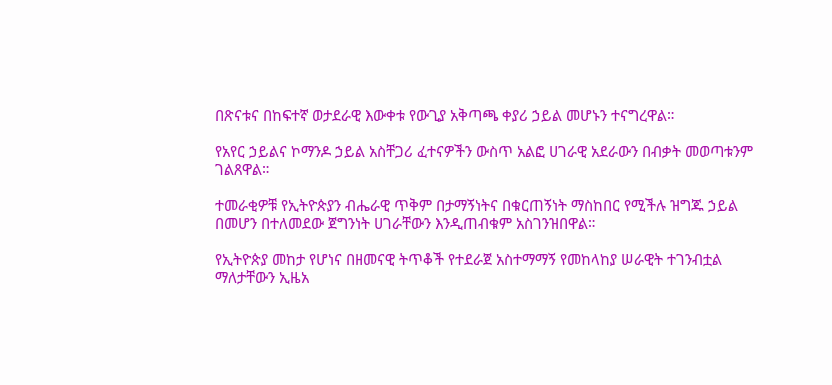በጽናቱና በከፍተኛ ወታደራዊ እውቀቱ የውጊያ አቅጣጫ ቀያሪ ኃይል መሆኑን ተናግረዋል።

የአየር ኃይልና ኮማንዶ ኃይል አስቸጋሪ ፈተናዎችን ውስጥ አልፎ ሀገራዊ አደራውን በብቃት መወጣቱንም ገልጸዋል።

ተመራቂዎቹ የኢትዮጵያን ብሔራዊ ጥቅም በታማኝነትና በቁርጠኝነት ማስከበር የሚችሉ ዝግጁ ኃይል በመሆን በተለመደው ጀግንነት ሀገራቸውን እንዲጠብቁም አስገንዝበዋል።

የኢትዮጵያ መከታ የሆነና በዘመናዊ ትጥቆች የተደራጀ አስተማማኝ የመከላከያ ሠራዊት ተገንብቷል ማለታቸውን ኢዜአ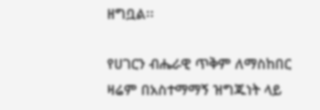ዘግቧል፡፡

የሀገርን ብሔራዊ ጥቅም ለማስከበር ዛሬም በአስተማማኝ ዝግጁነት ላይ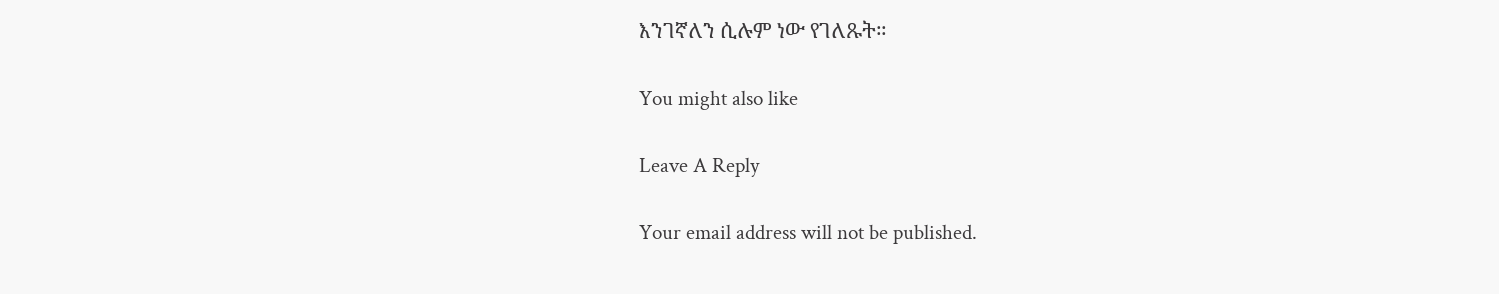እንገኛለን ሲሉም ነው የገለጹት።

You might also like

Leave A Reply

Your email address will not be published.